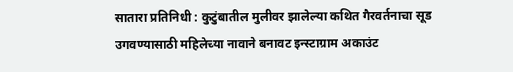सातारा प्रतिनिधी : कुटुंबातील मुलीवर झालेल्या कथित गैरवर्तनाचा सूड उगवण्यासाठी महिलेच्या नावाने बनावट इन्स्टाग्राम अकाउंट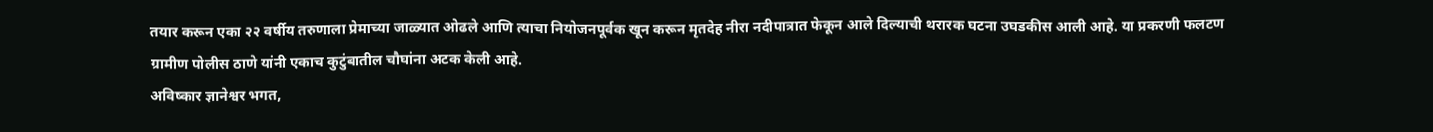तयार करून एका २२ वर्षीय तरुणाला प्रेमाच्या जाळ्यात ओढले आणि त्याचा नियोजनपूर्वक खून करून मृतदेह नीरा नदीपात्रात फेकून आले दिल्याची थरारक घटना उघडकीस आली आहे. या प्रकरणी फलटण ग्रामीण पोलीस ठाणे यांनी एकाच कुटुंबातील चौघांना अटक केली आहे.
अविष्कार ज्ञानेश्वर भगत,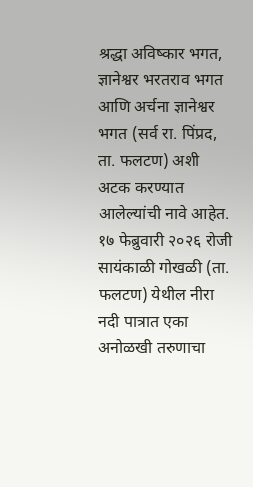श्रद्धा अविष्कार भगत, ज्ञानेश्वर भरतराव भगत आणि अर्चना ज्ञानेश्वर भगत (सर्व रा. पिंप्रद, ता. फलटण) अशी अटक करण्यात आलेल्यांची नावे आहेत.
१७ फेब्रुवारी २०२६ रोजी सायंकाळी गोखळी (ता. फलटण) येथील नीरा नदी पात्रात एका अनोळखी तरुणाचा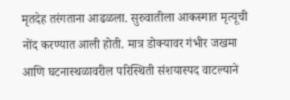मृतदेह तरंगताना आढळला. सुरुवातीला आकस्मात मृत्यूची नोंद करण्यात आली होती. मात्र डोक्यावर गंभीर जखमा आणि घटनास्थळावरील परिस्थिती संशयास्पद वाटल्याने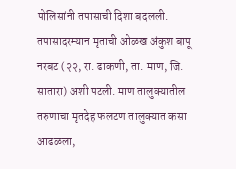पोलिसांनी तपासाची दिशा बदलली. तपासादरम्यान मृताची ओळख अंकुश बापू नरबट (२२, रा. ढाकणी, ता. माण, जि. सातारा) अशी पटली. माण तालुक्यातील तरुणाचा मृतदेह फलटण तालुक्यात कसा आढळला,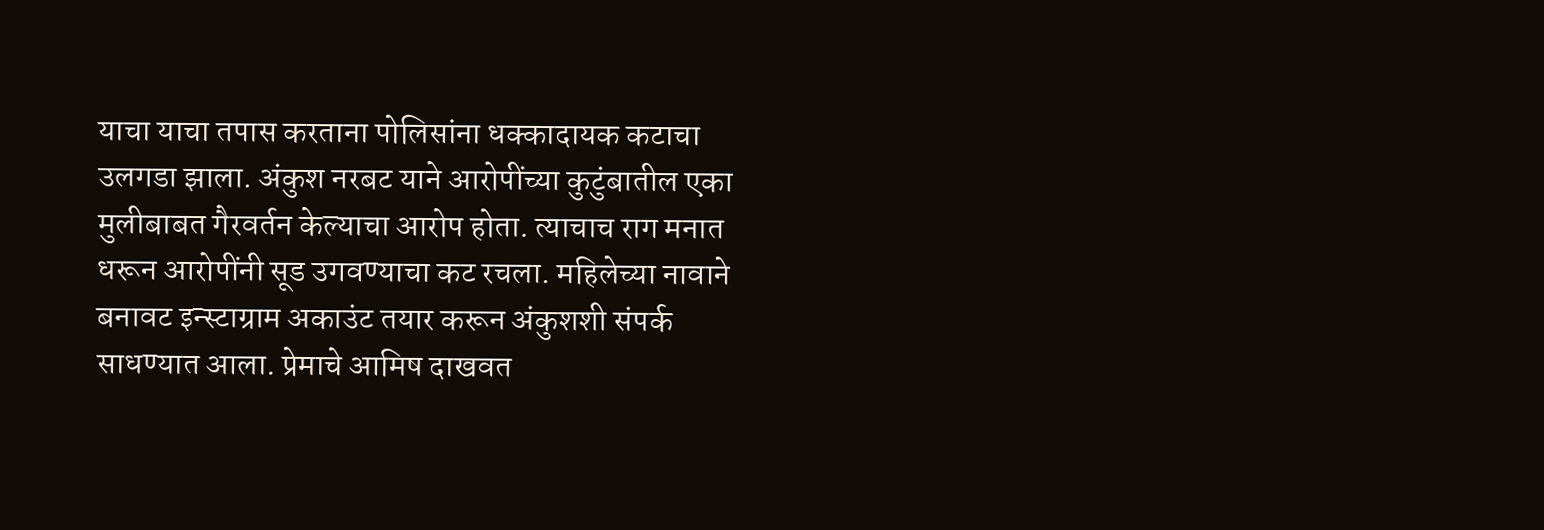याचा याचा तपास करताना पोलिसांना धक्कादायक कटाचा उलगडा झाला. अंकुश नरबट याने आरोपींच्या कुटुंबातील एका मुलीबाबत गैरवर्तन केल्याचा आरोप होता. त्याचाच राग मनात धरून आरोपींनी सूड उगवण्याचा कट रचला. महिलेच्या नावाने बनावट इन्स्टाग्राम अकाउंट तयार करून अंकुशशी संपर्क साधण्यात आला. प्रेमाचे आमिष दाखवत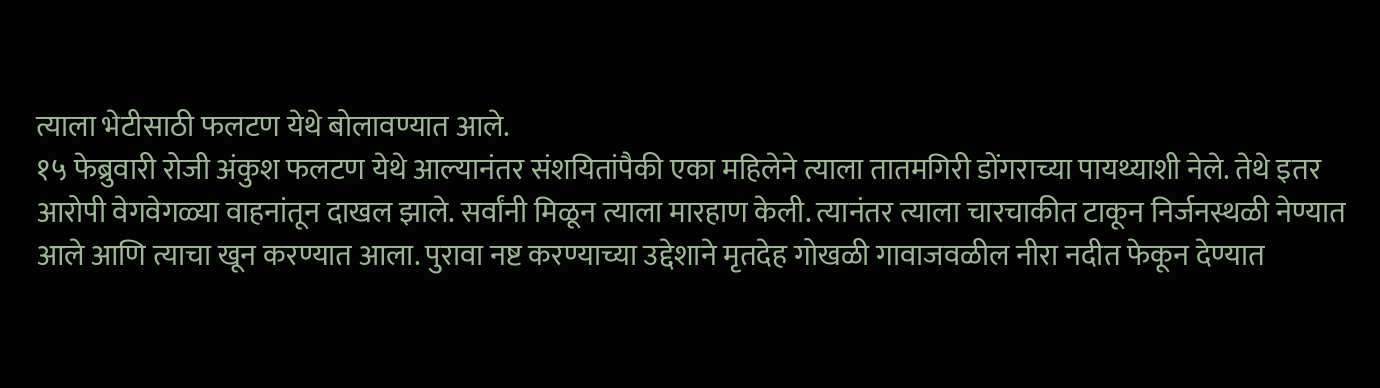त्याला भेटीसाठी फलटण येथे बोलावण्यात आले.
१५ फेब्रुवारी रोजी अंकुश फलटण येथे आल्यानंतर संशयितांपैकी एका महिलेने त्याला तातमगिरी डोंगराच्या पायथ्याशी नेले. तेथे इतर आरोपी वेगवेगळ्या वाहनांतून दाखल झाले. सर्वांनी मिळून त्याला मारहाण केली. त्यानंतर त्याला चारचाकीत टाकून निर्जनस्थळी नेण्यात आले आणि त्याचा खून करण्यात आला. पुरावा नष्ट करण्याच्या उद्देशाने मृतदेह गोखळी गावाजवळील नीरा नदीत फेकून देण्यात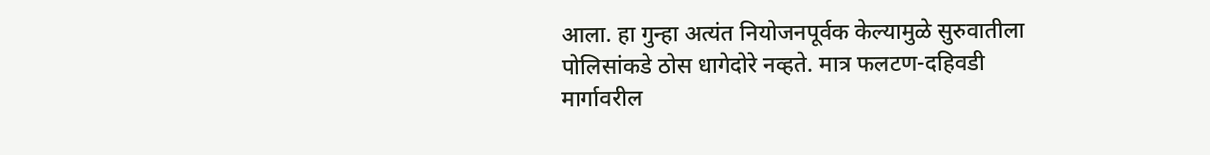आला. हा गुन्हा अत्यंत नियोजनपूर्वक केल्यामुळे सुरुवातीला पोलिसांकडे ठोस धागेदोरे नव्हते. मात्र फलटण-दहिवडी मार्गावरील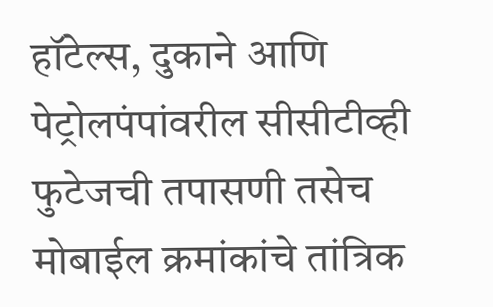हॉटेल्स, दुकाने आणि पेट्रोलपंपांवरील सीसीटीव्ही फुटेजची तपासणी तसेच मोबाईल क्रमांकांचे तांत्रिक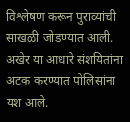विश्लेषण करून पुराव्यांची साखळी जोडण्यात आली. अखेर या आधारे संशयितांना अटक करण्यात पोलिसांना यश आले.